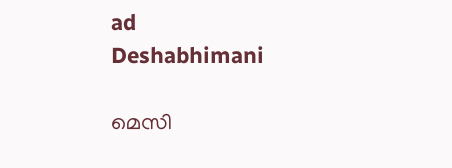ad
Deshabhimani

മെസി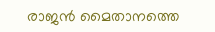രാജന്‍ മൈതാനത്തെ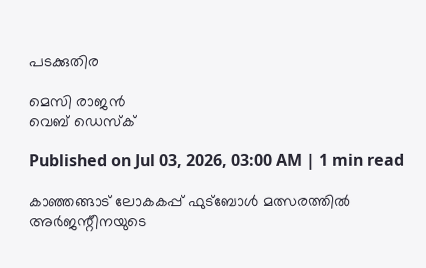പടക്കുതിര

മെസി രാജന്‍
വെബ് ഡെസ്ക്

Published on Jul 03, 2026, 03:00 AM | 1 min read

കാഞ്ഞങ്ങാട് ലോകകപ്പ് ഫുട്ബോള്‍ മത്സരത്തില്‍ അര്‍ജന്റീനയുടെ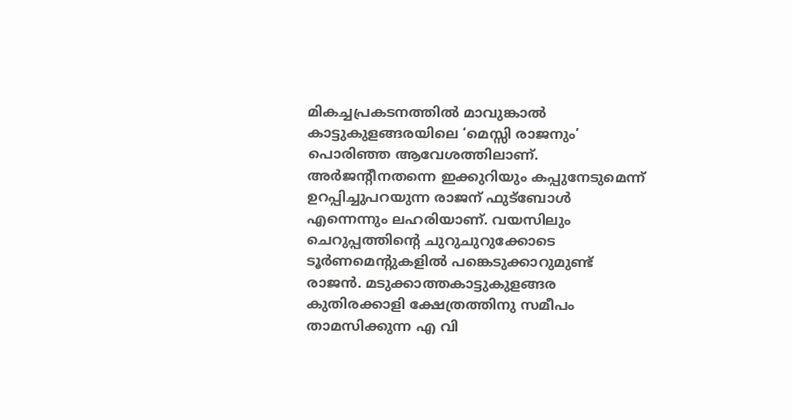മികച്ചപ്രകടനത്തിൽ മാവുങ്കാല്‍ കാട്ടുകുളങ്ങരയിലെ ‘മെസ്സി രാജനും’ പൊരിഞ്ഞ ആവേശത്തിലാണ്. അര്‍ജന്റീനതന്നെ ഇക്കുറിയും കപ്പുനേടുമെന്ന് ഉറപ്പിച്ചുപറയുന്ന രാജന് ഫുട്‌ബോൾ എന്നെന്നും ലഹരിയാണ്‌. വയസിലും ചെറുപ്പത്തിന്റെ ചുറുചുറുക്കോടെ ടൂർണമെന്റുകളിൽ പങ്കെടുക്കാറുമുണ്ട്‌ രാജൻ. മടുക്കാത്തകാട്ടുകുളങ്ങര കുതിരക്കാളി ക്ഷേത്രത്തിനു സമീപം താമസിക്കുന്ന എ വി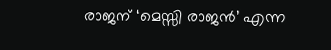രാജന്‌ ‘മെസ്സി രാജൻ’ എന്ന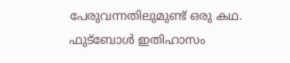പേരുവന്നതിലുമുണ്ട്‌ ഒരു കഥ. ഫുട്ബോള്‍ ഇതിഹാസം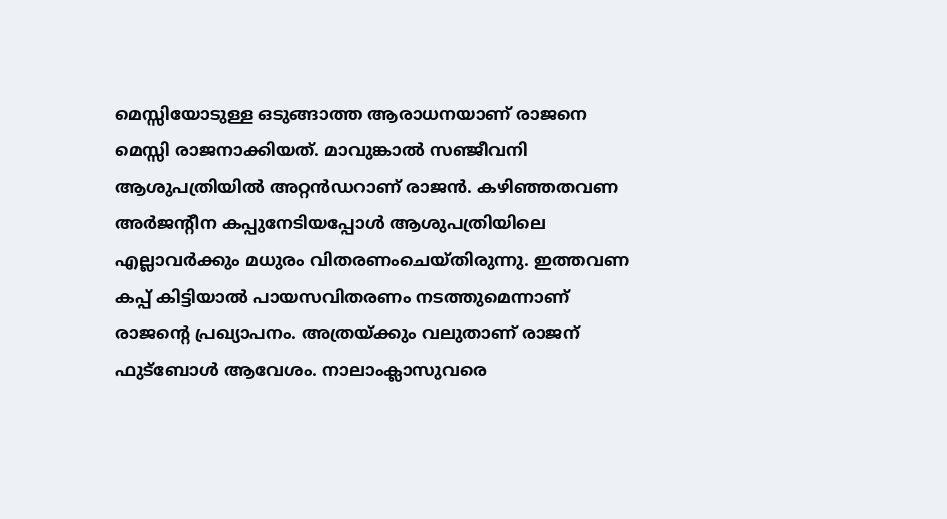മെസ്സിയോടുള്ള ഒടുങ്ങാത്ത ആരാധനയാണ് രാജനെ മെസ്സി രാജനാക്കിയത്‌. മാവുങ്കാല്‍ സഞ്ജീവനി ആശുപത്രിയിൽ അറ്റന്‍ഡറാണ്‌ രാജന്‍. കഴിഞ്ഞതവണ അര്‍ജന്റീന കപ്പുനേടിയപ്പോള്‍ ആശുപത്രിയിലെ എല്ലാവർക്കും മധുരം വിതരണംചെയ്‌തിരുന്നു. ഇത്തവണ കപ്പ്‌ കിട്ടിയാൽ പായസവിതരണം നടത്തുമെന്നാണ്‌ രാജന്റെ പ്രഖ്യാപനം. അത്രയ്‌ക്കും വലുതാണ്‌ രാജന്‌ ഫുട്‌ബോൾ ആവേശം. നാലാംക്ലാസുവരെ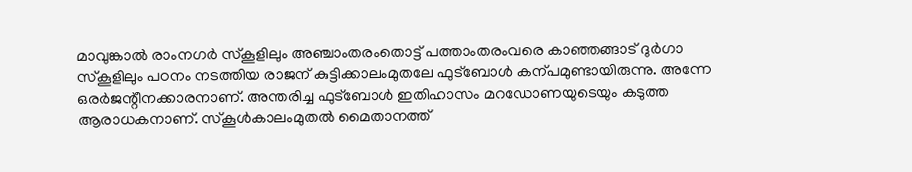മാവുങ്കാല്‍ രാംനഗര്‍ സ്‌കൂളിലും അഞ്ചാംതരംതൊട്ട് പത്താംതരംവരെ കാഞ്ഞങ്ങാട് ദുര്‍ഗാ സ്‌കൂളിലും പഠനം നടത്തിയ രാജന് കുട്ടിക്കാലംമുതലേ ഫുട്ബോള്‍ കന്പമുണ്ടായിരുന്നു. അന്നേ ഒരര്‍ജന്റീനക്കാരനാണ്‌. അന്തരിച്ച ഫുട്ബോള്‍ ഇതിഹാസം മറഡോണയുടെയും കടുത്ത ആരാധകനാണ്‌. സ്‌കൂള്‍കാലംമുതൽ മൈതാനത്ത്‌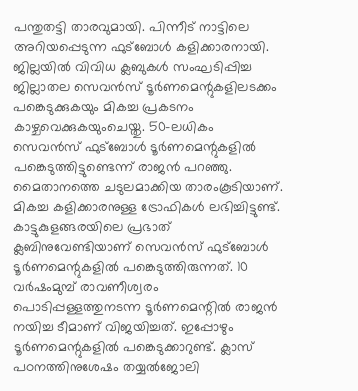പന്തുതട്ടി താരവുമായി. പിന്നീട് നാട്ടിലെ അറിയപ്പെടുന്ന ഫുട്ബോള്‍ കളിക്കാരനായി. ജില്ലയില്‍ വിവിധ ക്ലബുകള്‍ സംഘടിപ്പിച്ച ജില്ലാതല സെവന്‍സ് ടൂര്‍ണമെന്റുകളിലടക്കം പങ്കെടുക്കുകയും മികച്ച പ്രകടനം കാഴ്ചവെക്കുകയുംചെയ്തു. 50–ലധികം സെവന്‍സ് ഫുട്ബോള്‍ ടൂര്‍ണമെന്റുകളില്‍ പങ്കെടുത്തിട്ടുണ്ടെന്ന്‌ രാജന്‍ പറഞ്ഞു. മൈതാനത്തെ ചടുലമാക്കിയ താരംകൂടിയാണ്‌. മികച്ച കളിക്കാരനുള്ള ട്രോഫികള്‍ ലഭിച്ചിട്ടുണ്ട്‌. കാട്ടുകുളങ്ങരയിലെ പ്രഭാത് ക്ലബിനുവേണ്ടിയാണ് സെവന്‍സ് ഫുട്ബോള്‍ ടൂര്‍ണമെന്റുകളില്‍ പങ്കെടുത്തിരുന്നത്. 10 വര്‍ഷംമുമ്പ് രാവണീശ്വരം പൊടിപ്പള്ളത്തുനടന്ന ടൂര്‍ണമെന്റില്‍ രാജന്‍ നയിച്ച ടീമാണ്‌ വിജയിച്ചത്. ഇപ്പോഴും ടൂര്‍ണമെന്റുകളില്‍ പങ്കെടുക്കാറുണ്ട്. ക്ലാസ് പഠനത്തിനുശേഷം തയ്യല്‍ജോലി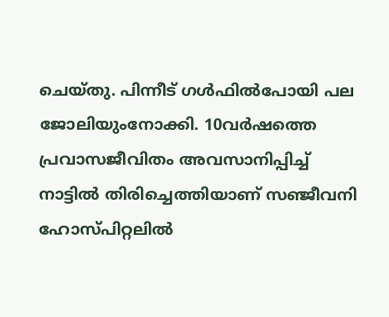ചെയ്തു. പിന്നീട് ഗള്‍ഫില്‍പോയി പല ജോലിയുംനോക്കി. 10വര്‍ഷത്തെ പ്രവാസജീവിതം അവസാനിപ്പിച്ച് നാട്ടില്‍ തിരിച്ചെത്തിയാണ്‌ സഞ്ജീവനി ഹോസ്പിറ്റലില്‍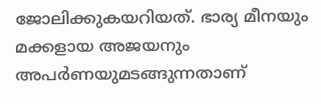ജോലിക്കുകയറിയത്‌. ഭാര്യ മീനയും മക്കളായ അജയനും അപര്‍ണയുമടങ്ങുന്നതാണ്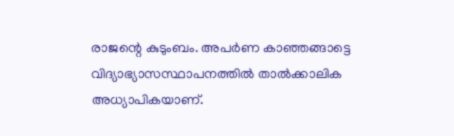രാജന്റെ കുടുംബം. അപര്‍ണ കാഞ്ഞങ്ങാട്ടെ വിദ്യാഭ്യാസസ്ഥാപനത്തില്‍ താല്‍ക്കാലിക അധ്യാപികയാണ്.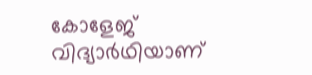കോളേജ് വിദ്യാര്‍ഥിയാണ്‌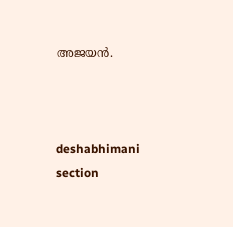അജയൻ.



deshabhimani section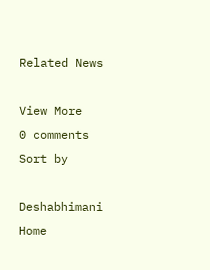Related News

View More
0 comments
Sort by

Deshabhimani
Home